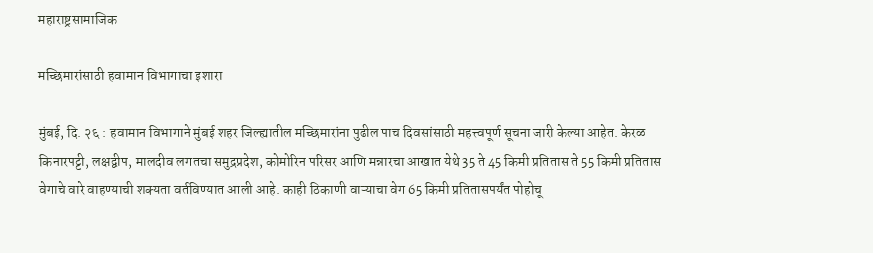महाराष्ट्रसामाजिक

मच्छिमारांसाठी हवामान विभागाचा इशारा

मुंबई, दि. २६ : हवामान विभागाने मुंबई शहर जिल्ह्यातील मच्छिमारांना पुढील पाच दिवसांसाठी महत्त्वपूर्ण सूचना जारी केल्या आहेत. केरळ किनारपट्टी, लक्षद्वीप, मालदीव लगतचा समुद्रप्रदेश, कोमोरिन परिसर आणि मन्नारचा आखात येथे 35 ते 45 किमी प्रतितास ते 55 किमी प्रतितास वेगाचे वारे वाहण्याची शक्यता वर्तविण्यात आली आहे. काही ठिकाणी वाऱ्याचा वेग 65 किमी प्रतितासपर्यंत पोहोचू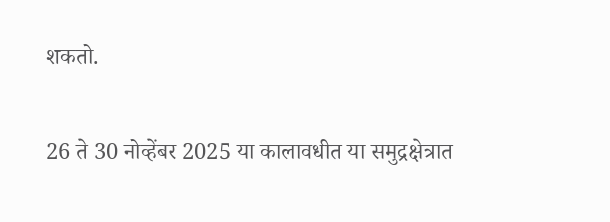शकतो.

26 ते 30 नोव्हेंबर 2025 या कालावधीत या समुद्रक्षेत्रात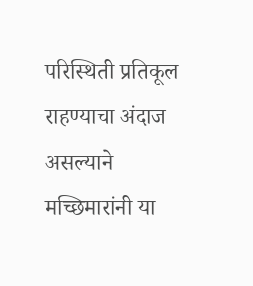परिस्थिती प्रतिकूल राहण्याचा अंदाज असल्याने मच्छिमारांनी या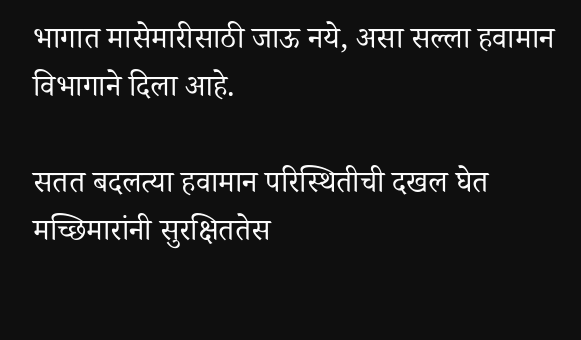भागात मासेमारीसाठी जाऊ नये, असा सल्ला हवामान विभागाने दिला आहे.

सतत बदलत्या हवामान परिस्थितीची दखल घेत मच्छिमारांनी सुरक्षिततेस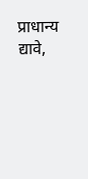प्राधान्य द्यावे,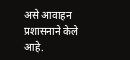असे आवाहन प्रशासनाने केले आहे.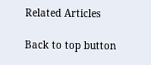Related Articles

Back to top button